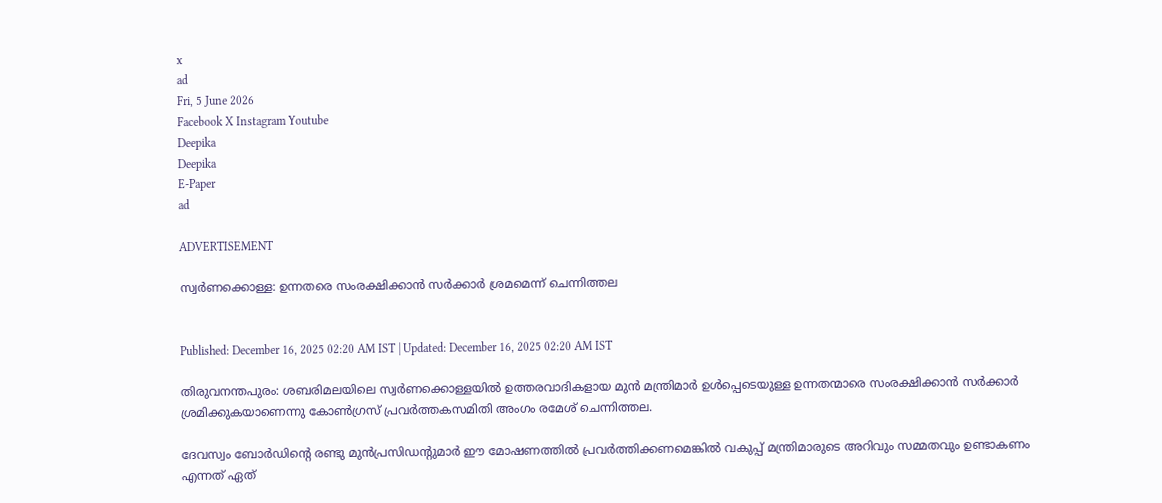x
ad
Fri, 5 June 2026
Facebook X Instagram Youtube
Deepika
Deepika
E-Paper
ad

ADVERTISEMENT

സ്വർണക്കൊള്ള: ഉന്നതരെ സംരക്ഷിക്കാൻ സർക്കാർ ശ്രമമെന്ന് ചെന്നിത്തല


Published: December 16, 2025 02:20 AM IST | Updated: December 16, 2025 02:20 AM IST

തിരുവനന്തപുരം: ശബരിമലയിലെ സ്വർണക്കൊള്ളയിൽ ഉത്തരവാദികളായ മുൻ മന്ത്രിമാർ ഉൾപ്പെടെയുള്ള ഉന്നതന്മാരെ സംരക്ഷിക്കാൻ സർക്കാർ ശ്രമിക്കുകയാണെന്നു കോണ്‍ഗ്രസ് പ്രവർത്തകസമിതി അംഗം രമേശ് ചെന്നിത്തല.

ദേവസ്വം ബോർഡിന്‍റെ രണ്ടു മുൻപ്രസിഡന്‍റുമാർ ഈ മോഷണത്തിൽ പ്രവർത്തിക്കണമെങ്കിൽ വകുപ്പ് മന്ത്രിമാരുടെ അറിവും സമ്മതവും ഉണ്ടാകണം എന്നത് ഏത്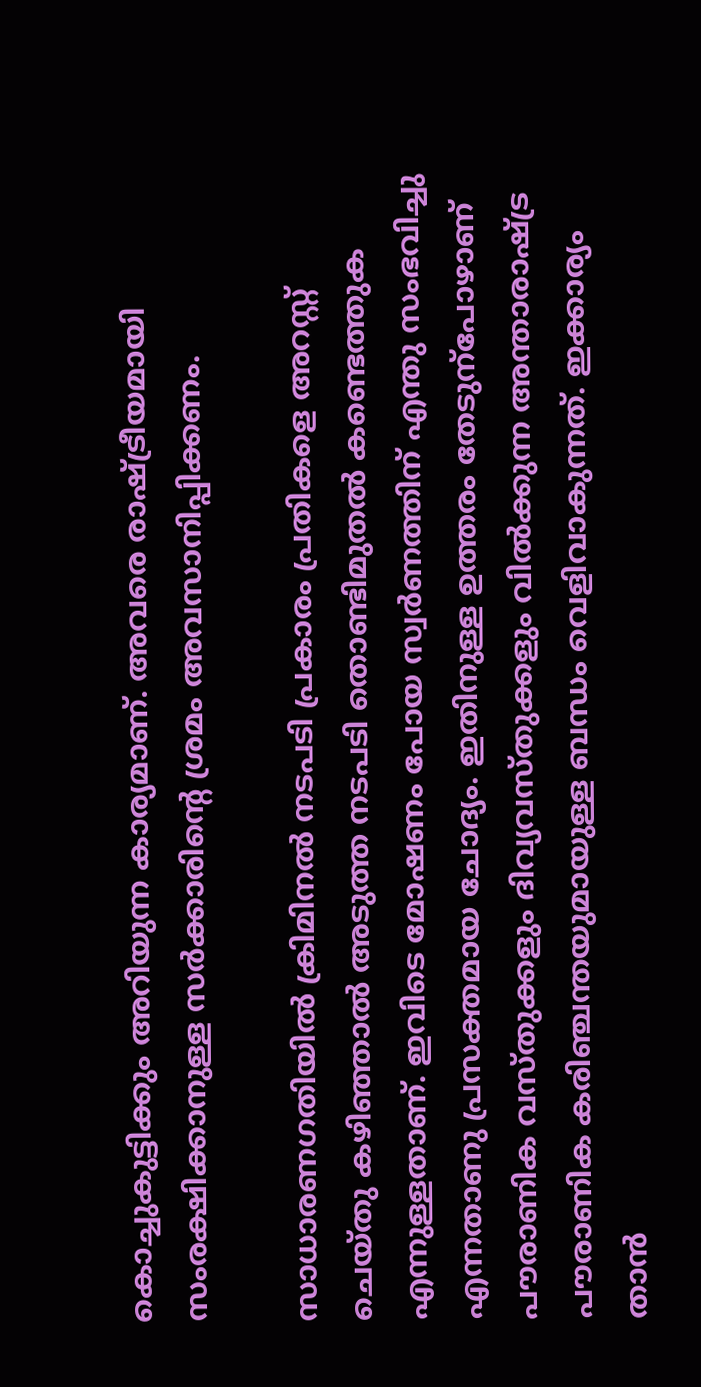കൊച്ചുകുട്ടിക്കും അറിയുന്ന കാര്യമാണ്. അവരെ രാഷ്‌ട്രീയമായി സംരക്ഷിക്കാനുള്ള സർക്കാരിന്‍റെ ശ്രമം അവസാനിപ്പിക്കണം.

സാധാരണഗതിയിൽ ക്രിമിനൽ നടപടി പ്രകാരം പ്രതികളെ അറസ്റ്റ് ചെയ്തു കഴിഞ്ഞാൽ അടുത്ത നടപടി തൊണ്ടിമുതൽ കണ്ടെത്തുക എന്നുള്ളതാണ്. ഇവിടെ മോഷണം പോയ സ്വർണത്തിന് എന്തു സംഭവിച്ചു എന്നതാണു പ്രസക്തമായ ചോദ്യം. ഇതിനുള്ള ഉത്തരം തേടുന്പോഴാണ് പൗരാണിക വസ്തുക്കളും ദിവ്യവസ്തുക്കളും വിൽക്കുന്ന അന്താരാഷ്ട്ര പൗരാണിക കരിഞ്ചന്തയുമായുള്ള ബന്ധം വെളിവാകുന്നത്. ഇക്കാര്യം താൻ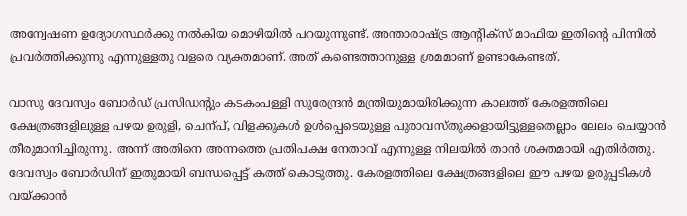അന്വേഷണ ഉദ്യോഗസ്ഥർക്കു നൽകിയ മൊഴിയിൽ പറയുന്നുണ്ട്. അന്താരാഷ്ട്ര ആന്‍റിക്സ് മാഫിയ ഇതിന്‍റെ പിന്നിൽ പ്രവർത്തിക്കുന്നു എന്നുള്ളതു വളരെ വ്യക്തമാണ്. അത് കണ്ടെത്താനുള്ള ശ്രമമാണ് ഉണ്ടാകേണ്ടത്.

വാസു ദേവസ്വം ബോർഡ് പ്രസിഡന്‍റും കടകംപള്ളി സുരേന്ദ്രൻ മന്ത്രിയുമായിരിക്കുന്ന കാലത്ത് കേരളത്തിലെ ക്ഷേത്രങ്ങളിലുള്ള പഴയ ഉരുളി, ചെന്പ്, വിളക്കുകൾ ഉൾപ്പെടെയുള്ള പുരാവസ്തുക്കളായിട്ടുള്ളതെല്ലാം ലേലം ചെയ്യാൻ തീരുമാനിച്ചിരുന്നു. അന്ന് അതിനെ അന്നത്തെ പ്രതിപക്ഷ നേതാവ് എന്നുള്ള നിലയിൽ താൻ ശക്തമായി എതിർത്തു. ദേവസ്വം ബോർഡിന് ഇതുമായി ബന്ധപ്പെട്ട് കത്ത് കൊടുത്തു. കേരളത്തിലെ ക്ഷേത്രങ്ങളിലെ ഈ പഴയ ഉരുപ്പടികൾ വയ്ക്കാൻ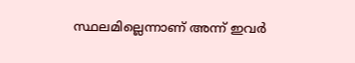സ്ഥലമില്ലെന്നാണ് അന്ന് ഇവർ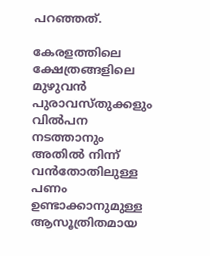പറഞ്ഞത്.

കേരളത്തിലെ ക്ഷേത്രങ്ങളിലെ മുഴുവൻ പുരാവസ്തുക്കളും വിൽപന നടത്താനും അതിൽ നിന്ന് വൻതോതിലുള്ള പണം ഉണ്ടാക്കാനുമുള്ള ആസൂത്രിതമായ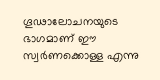ഗൂഢാലോചനയുടെ ഭാഗമാണ് ഈ സ്വർണക്കൊള്ള എന്നു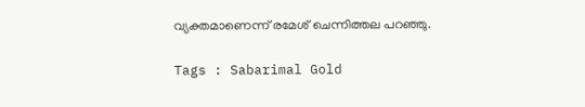വ്യക്തമാണെന്ന് രമേശ് ചെന്നിത്തല പറഞ്ഞു.

Tags : Sabarimal Gold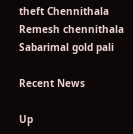theft Chennithala Remesh chennithala Sabarimal gold pali

Recent News

Up